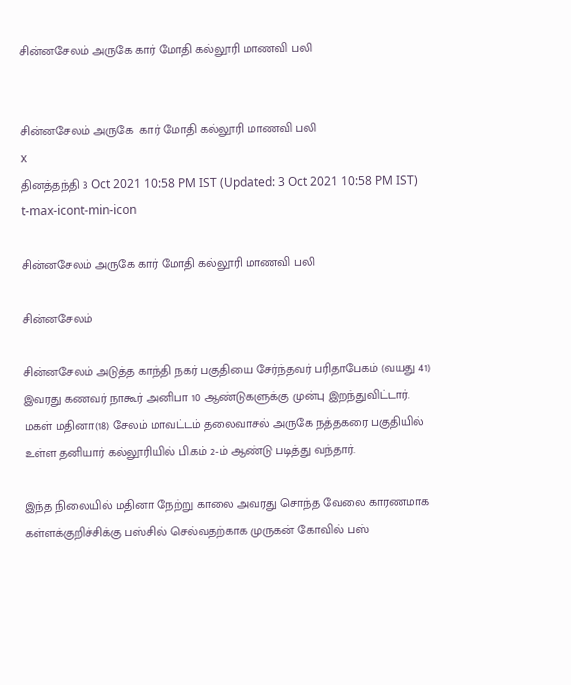சின்னசேலம் அருகே கார் மோதி கல்லூரி மாணவி பலி


சின்னசேலம் அருகே  கார் மோதி கல்லூரி மாணவி பலி
x
தினத்தந்தி 3 Oct 2021 10:58 PM IST (Updated: 3 Oct 2021 10:58 PM IST)
t-max-icont-min-icon

சின்னசேலம் அருகே கார் மோதி கல்லூரி மாணவி பலி

சின்னசேலம்

சின்னசேலம் அடுத்த காந்தி நகர் பகுதியை சேர்ந்தவர் பரிதாபேகம் (வயது 41) இவரது கணவர் நாகூர் அனிபா 10 ஆண்டுகளுக்கு முன்பு இறந்துவிட்டார். மகள் மதினா(18) சேலம் மாவட்டம் தலைவாசல் அருகே நத்தகரை பகுதியில் உள்ள தனியார் கல்லூரியில் பி.கம் 2-ம் ஆண்டு படித்து வந்தார்.

இந்த நிலையில் மதினா நேற்று காலை அவரது சொந்த வேலை காரணமாக கள்ளக்குறிச்சிக்கு பஸ்சில் செல்வதற்காக முருகன் கோவில் பஸ்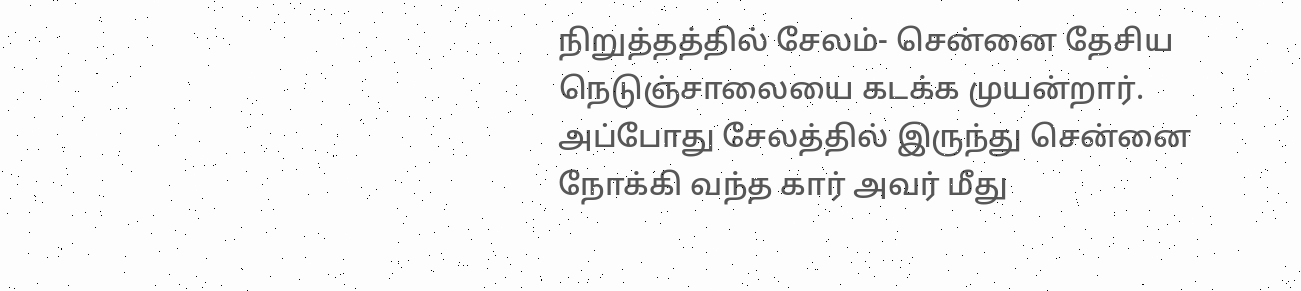நிறுத்தத்தில் சேலம்- சென்னை தேசிய நெடுஞ்சாலையை கடக்க முயன்றார். அப்போது சேலத்தில் இருந்து சென்னை நோக்கி வந்த கார் அவர் மீது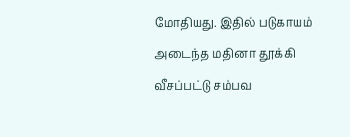மோதியது. இதில் படுகாயம் அடைந்த மதினா தூக்கி வீசப்பட்டு சம்பவ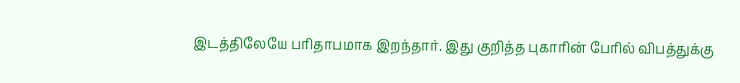இடத்திலேயே பரிதாபமாக இறந்தார். இது குறித்த புகாரின் பேரில் விபத்துக்கு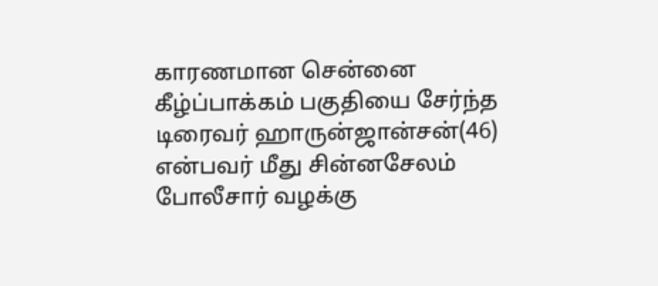காரணமான சென்னை கீழ்ப்பாக்கம் பகுதியை சேர்ந்த டிரைவர் ஹாருன்ஜான்சன்(46) என்பவர் மீது சின்னசேலம் போலீசார் வழக்கு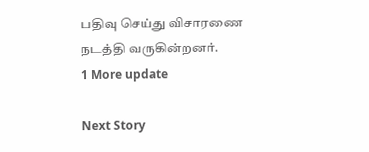பதிவு செய்து விசாரணை நடத்தி வருகின்றனர்.
1 More update

Next Story